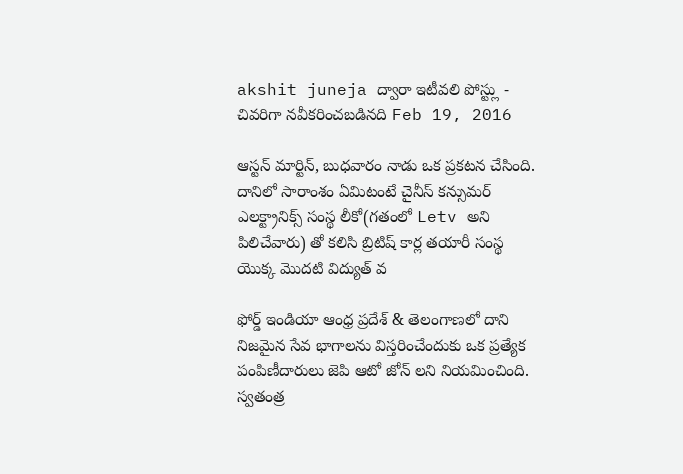akshit juneja ద్వారా ఇటీవలి పోస్ట్లు - చివరిగా నవీకరించబడినది Feb 19, 2016

ఆస్టన్ మార్టిన్, బుధవారం నాడు ఒక ప్రకటన చేసింది. దానిలో సారాంశం ఏమిటంటే చైనీస్ కన్సుమర్ ఎలక్ట్రానిక్స్ సంస్థ లీకో(గతంలో Letv అని పిలిచేవారు) తో కలిసి బ్రిటిష్ కార్ల తయారీ సంస్థ యొక్క మొదటి విద్యుత్ వ

ఫోర్డ్ ఇండియా ఆంధ్ర ప్రదేశ్ & తెలంగాణలో దాని నిజమైన సేవ భాగాలను విస్తరించేందుకు ఒక ప్రత్యేక పంపిణీదారులు జెపి ఆటో జోన్ లని నియమించింది. స్వతంత్ర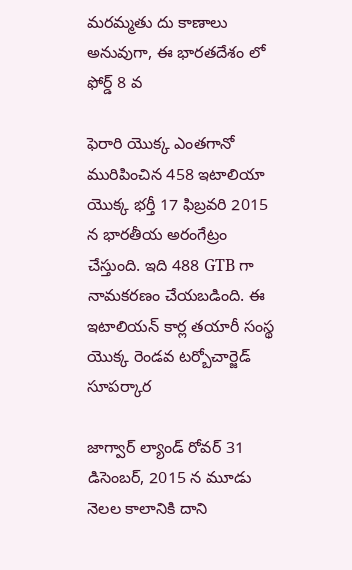మరమ్మతు దు కాణాలు అనువుగా, ఈ భారతదేశం లో ఫోర్డ్ 8 వ

ఫెరారి యొక్క ఎంతగానో మురిపించిన 458 ఇటాలియా యొక్క భర్తీ 17 ఫిబ్రవరి 2015 న భారతీయ అరంగేట్రం చేస్తుంది. ఇది 488 GTB గా నామకరణం చేయబడింది. ఈ ఇటాలియన్ కార్ల తయారీ సంస్థ యొక్క రెండవ టర్బోచార్జెడ్ సూపర్కార

జాగ్వార్ ల్యాండ్ రోవర్ 31 డిసెంబర్, 2015 న మూడు నెలల కాలానికి దాని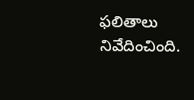ఫలితాలు నివేదించింది.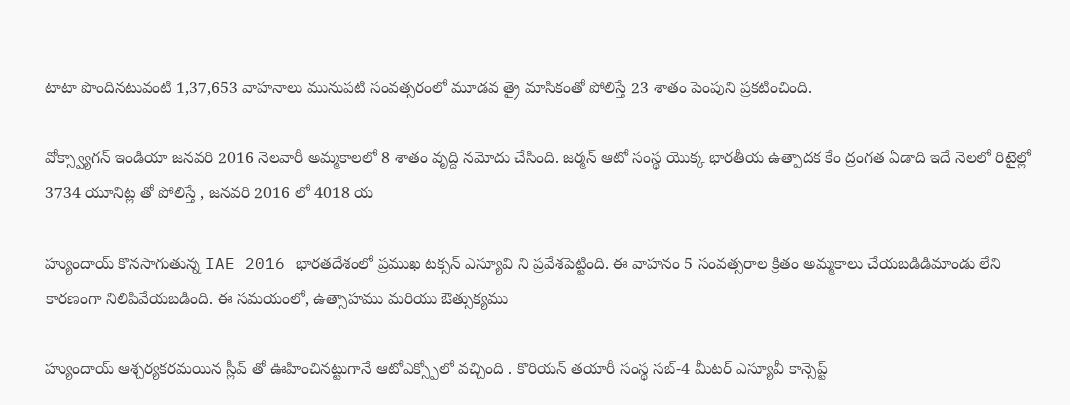టాటా పొందినటువంటి 1,37,653 వాహనాలు మునుపటి సంవత్సరంలో మూడవ త్రై మాసికంతో పోలిస్తే 23 శాతం పెంపుని ప్రకటించింది.

వోక్స్వ్యాగన్ ఇండియా జనవరి 2016 నెలవారీ అమ్మకాలలో 8 శాతం వృద్ది నమోదు చేసింది. జర్మన్ ఆటో సంస్థ యొక్క భారతీయ ఉత్పాదక కేం ద్రంగత ఏడాది ఇదే నెలలో రిటైల్లో 3734 యూనిట్ల తో పోలిస్తే , జనవరి 2016 లో 4018 య

హ్యుందాయ్ కొనసాగుతున్న IAE 2016 భారతదేశంలో ప్రముఖ టక్సన్ ఎస్యూవి ని ప్రవేశపెట్టింది. ఈ వాహనం 5 సంవత్సరాల క్రితం అమ్మకాలు చేయబడిడిమాండు లేని కారణంగా నిలిపివేయబడింది. ఈ సమయంలో, ఉత్సాహము మరియు ఔత్సుక్యము

హ్యుందాయ్ ఆశ్చర్యకరమయిన స్లీవ్ తో ఊహించినట్టుగానే ఆటోఎక్స్పోలో వచ్చింది . కొరియన్ తయారీ సంస్థ సబ్-4 మీటర్ ఎస్యూవీ కాన్సెప్ట్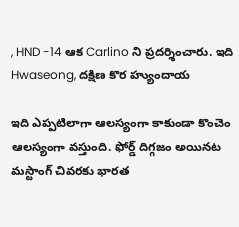, HND -14 ఆక Carlino ని ప్రదర్శించారు. ఇది Hwaseong, దక్షిణ కొర హ్యుందాయ

ఇది ఎప్పటిలాగా ఆలస్యంగా కాకుండా కొంచెం ఆలస్యంగా వస్తుంది. ఫోర్డ్ దిగ్గజం అయినట మస్టాంగ్ చివరకు భారత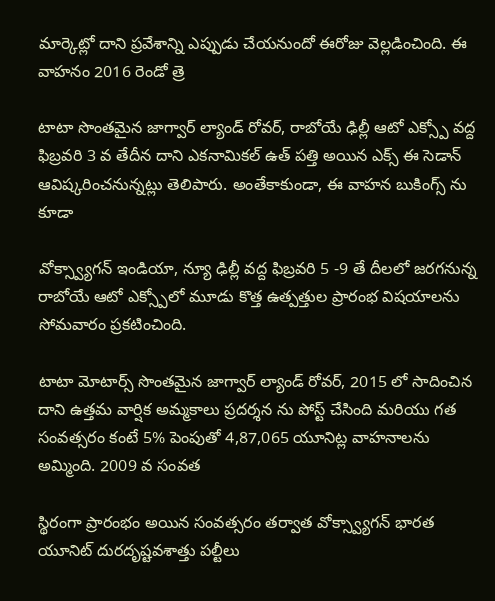మార్కెట్లో దాని ప్రవేశాన్ని ఎప్పుడు చేయనుందో ఈరోజు వెల్లడించింది. ఈ వాహనం 2016 రెండో త్రె

టాటా సొంతమైన జాగ్వార్ ల్యాండ్ రోవర్, రాబోయే ఢిల్లీ ఆటో ఎక్స్పో వద్ద ఫిబ్రవరి 3 వ తేదీన దాని ఎకనామికల్ ఉత్ పత్తి అయిన ఎక్స్ ఈ సెడాన్ ఆవిష్కరించనున్నట్లు తెలిపారు. అంతేకాకుండా, ఈ వాహన బుకింగ్స్ ను కూడా

వోక్స్వ్యాగన్ ఇండియా, న్యూ ఢిల్లీ వద్ద ఫిబ్రవరి 5 -9 తే దీలలో జరగనున్న రాబోయే ఆటో ఎక్స్పోలో మూడు కొత్త ఉత్పత్తుల ప్రారంభ విషయాలను సోమవారం ప్రకటించింది.

టాటా మోటార్స్ సొంతమైన జాగ్వార్ ల్యాండ్ రోవర్, 2015 లో సాదించిన దాని ఉత్తమ వార్షిక అమ్మకాలు ప్రదర్శన ను పోస్ట్ చేసింది మరియు గత సంవత్సరం కంటే 5% పెంపుతో 4,87,065 యూనిట్ల వాహనాలను అమ్మింది. 2009 వ సంవత

స్థిరంగా ప్రారంభం అయిన సంవత్సరం తర్వాత వోక్స్వ్యాగన్ భారత యూనిట్ దురదృష్టవశాత్తు పల్టీలు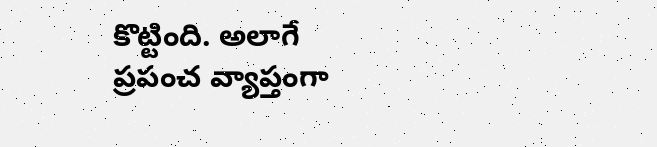కొట్టింది. అలాగే ప్రపంచ వ్యాప్తంగా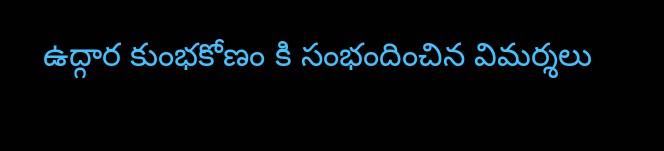ఉద్గార కుంభకోణం కి సంభందించిన విమర్శలు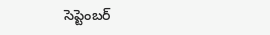సెప్టెంబర్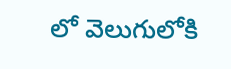లో వెలుగులోకి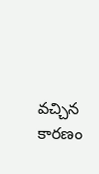వచ్చిన కారణం